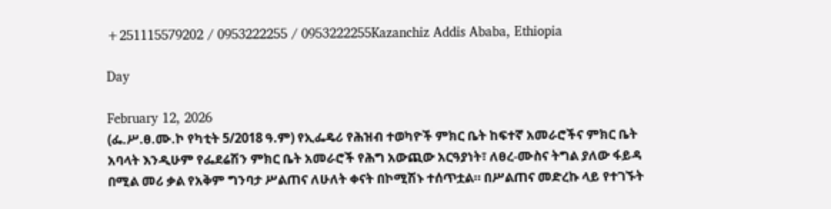+251115579202 / 0953222255 / 0953222255Kazanchiz Addis Ababa, Ethiopia

Day

February 12, 2026
(ፌ.ሥ.ፀ.ሙ.ኮ የካቲት 5/2018 ዓ.ም) የኢፌዴሪ የሕዝብ ተወካዮች ምክር ቤት ከፍተኛ አመራሮችና ምክር ቤት አባላት እንዲሁም የፌደሬሽን ምክር ቤት አመራሮች የሕግ አውጪው አርዓያነት፣ ለፀረ-ሙስና ትግል ያለው ፋይዳ በሚል መሪ ቃል የአቅም ግንባታ ሥልጠና ለሁለት ቀናት በኮሚሽኑ ተሰጥቷል። በሥልጠና መድረኩ ላይ የተገኙት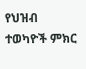የህዝብ ተወካዮች ምክር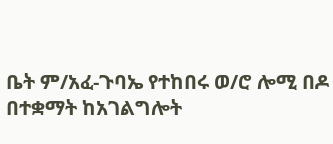ቤት ም/አፈ-ጉባኤ የተከበሩ ወ/ሮ ሎሚ በዶ በተቋማት ከአገልግሎት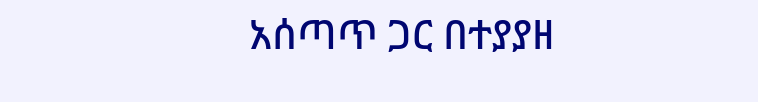አሰጣጥ ጋር በተያያዘ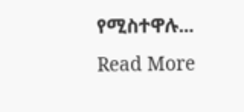የሚስተዋሉ...
Read More